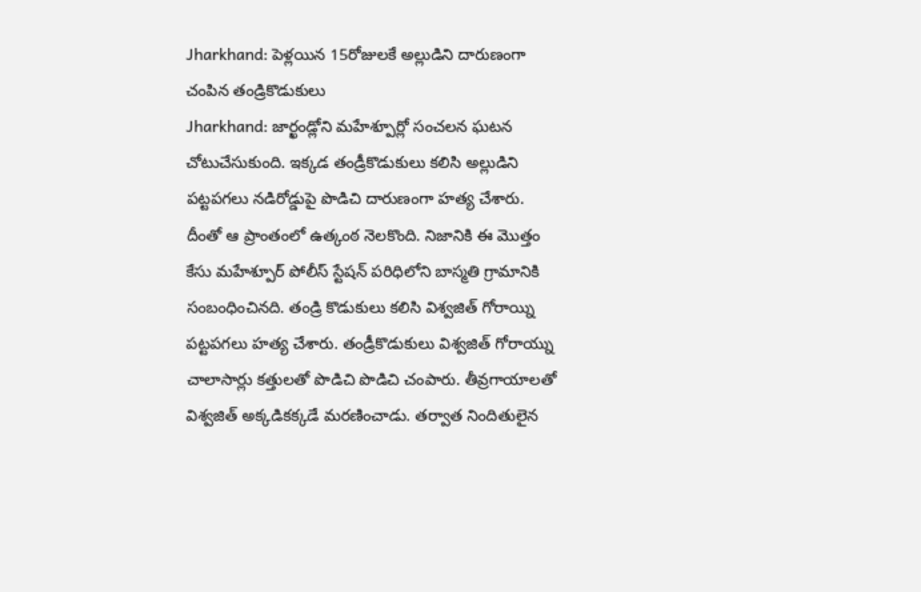Jharkhand: పెళ్లయిన 15రోజులకే అల్లుడిని దారుణంగా చంపిన తండ్రికొడుకులు
Jharkhand: జార్ఖండ్లోని మహేశ్పూర్లో సంచలన ఘటన చోటుచేసుకుంది. ఇక్కడ తండ్రీకొడుకులు కలిసి అల్లుడిని పట్టపగలు నడిరోడ్డుపై పొడిచి దారుణంగా హత్య చేశారు. దీంతో ఆ ప్రాంతంలో ఉత్కంఠ నెలకొంది. నిజానికి ఈ మొత్తం కేసు మహేశ్పూర్ పోలీస్ స్టేషన్ పరిధిలోని బాస్మతి గ్రామానికి సంబంధించినది. తండ్రి కొడుకులు కలిసి విశ్వజిత్ గోరాయ్ని పట్టపగలు హత్య చేశారు. తండ్రీకొడుకులు విశ్వజిత్ గోరాయ్ను చాలాసార్లు కత్తులతో పొడిచి పొడిచి చంపారు. తీవ్రగాయాలతో విశ్వజిత్ అక్కడికక్కడే మరణించాడు. తర్వాత నిందితులైన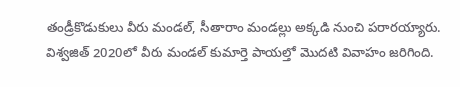తండ్రీకొడుకులు వీరు మండల్, సీతారాం మండల్లు అక్కడి నుంచి పరారయ్యారు.
విశ్వజిత్ 2020లో వీరు మండల్ కుమార్తె పాయల్తో మొదటి వివాహం జరిగింది.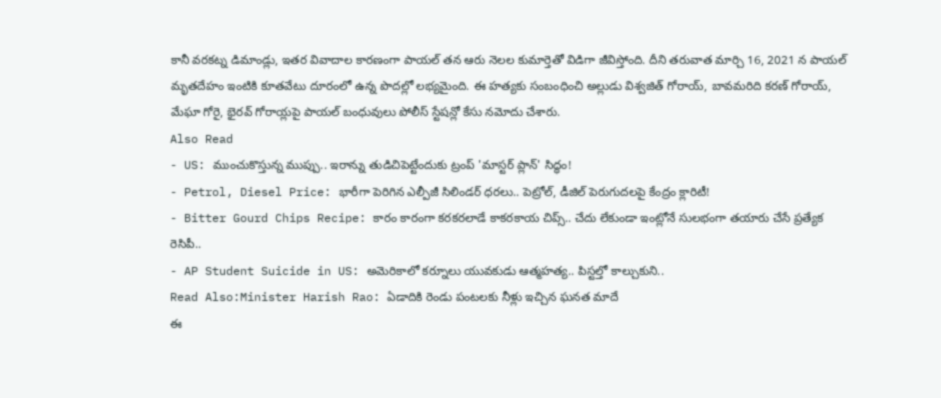కానీ వరకట్న డిమాండ్లు, ఇతర వివాదాల కారణంగా పాయల్ తన ఆరు నెలల కుమార్తెతో విడిగా జీవిస్తోంది. దీని తరువాత మార్చి 16, 2021 న పాయల్ మృతదేహం ఇంటికి కూతవేటు దూరంలో ఉన్న పొదల్లో లభ్యమైంది. ఈ హత్యకు సంబంధించి అల్లుడు విశ్వజిత్ గోరాయ్, బావమరిది కరణ్ గోరాయ్, మేఘా గోరై, భైరవ్ గోరాయ్లపై పాయల్ బంధువులు పోలీస్ స్టేషన్లో కేసు నమోదు చేశారు.
Also Read
- US: ముంచుకొస్తున్న ముప్పు.. ఇరాన్ను తుడిచిపెట్టేందుకు ట్రంప్ 'మాస్టర్ ప్లాన్' సిద్ధం!
- Petrol, Diesel Price: భారీగా పెరిగిన ఎల్పీజీ సిలిండర్ ధరలు.. పెట్రోల్, డీజిల్ పెరుగుదలపై కేంద్రం క్లారిటీ!
- Bitter Gourd Chips Recipe: కారం కారంగా కరకరలాడే కాకరకాయ చిప్స్.. చేదు లేకుండా ఇంట్లోనే సులభంగా తయారు చేసే ప్రత్యేక రెసిపీ..
- AP Student Suicide in US: అమెరికాలో కర్నూలు యువకుడు ఆత్మహత్య.. పిస్టల్తో కాల్చుకుని..
Read Also:Minister Harish Rao: ఏడాదికి రెండు పంటలకు నీళ్లు ఇచ్చిన ఘనత మాదే
ఈ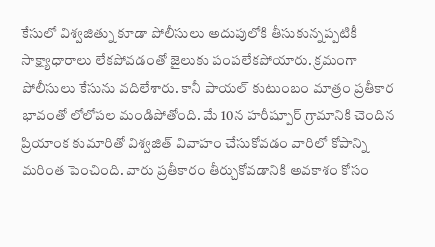కేసులో విశ్వజిత్ను కూడా పోలీసులు అదుపులోకి తీసుకున్నప్పటికీ సాక్ష్యాధారాలు లేకపోవడంతో జైలుకు పంపలేకపోయారు. క్రమంగా పోలీసులు కేసును వదిలేశారు. కానీ పాయల్ కుటుంబం మాత్రం ప్రతీకార భావంతో లోలోపల మండిపోతోంది. మే 10న హరీష్పూర్ గ్రామానికి చెందిన ప్రియాంక కుమారితో విశ్వజిత్ వివాహం చేసుకోవడం వారిలో కోపాన్ని మరింత పెంచింది. వారు ప్రతీకారం తీర్చుకోవడానికి అవకాశం కోసం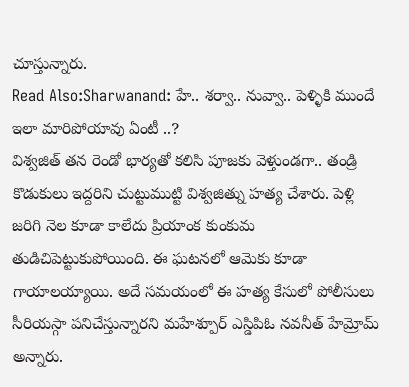చూస్తున్నారు.
Read Also:Sharwanand: హే.. శర్వా.. నువ్వా.. పెళ్ళికి ముందే ఇలా మారిపోయావు ఏంటీ ..?
విశ్వజిత్ తన రెండో భార్యతో కలిసి పూజకు వెళ్తుండగా.. తండ్రి కొడుకులు ఇద్దరిని చుట్టుముట్టి విశ్వజిత్ను హత్య చేశారు. పెళ్లి జరిగి నెల కూడా కాలేదు ప్రియాంక కుంకుమ తుడిచిపెట్టుకుపోయింది. ఈ ఘటనలో ఆమెకు కూడా గాయాలయ్యాయి. అదే సమయంలో ఈ హత్య కేసులో పోలీసులు సీరియస్గా పనిచేస్తున్నారని మహేశ్పూర్ ఎస్డిపిఓ నవనీత్ హేమ్రోమ్ అన్నారు.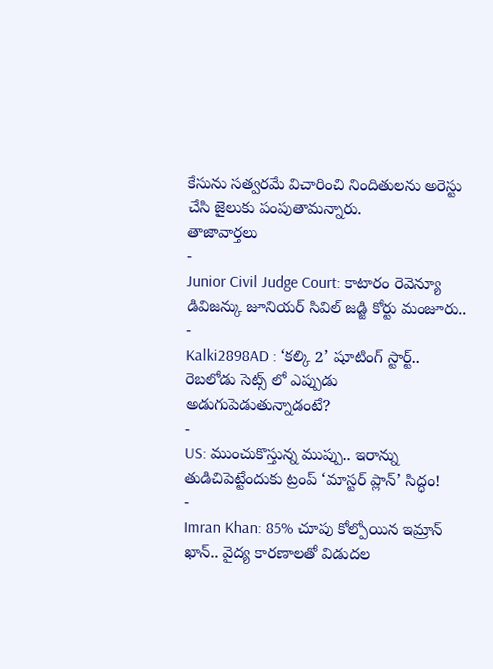కేసును సత్వరమే విచారించి నిందితులను అరెస్టు చేసి జైలుకు పంపుతామన్నారు.
తాజావార్తలు
-
Junior Civil Judge Court: కాటారం రెవెన్యూ డివిజన్కు జూనియర్ సివిల్ జడ్జి కోర్టు మంజూరు..
-
Kalki2898AD : ‘కల్కి 2’ షూటింగ్ స్టార్ట్.. రెబలోడు సెట్స్ లో ఎప్పుడు అడుగుపెడుతున్నాడంటే?
-
US: ముంచుకొస్తున్న ముప్పు.. ఇరాన్ను తుడిచిపెట్టేందుకు ట్రంప్ ‘మాస్టర్ ప్లాన్’ సిద్ధం!
-
Imran Khan: 85% చూపు కోల్పోయిన ఇమ్రాన్ ఖాన్.. వైద్య కారణాలతో విడుదల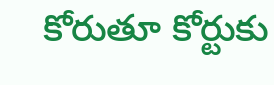కోరుతూ కోర్టుకు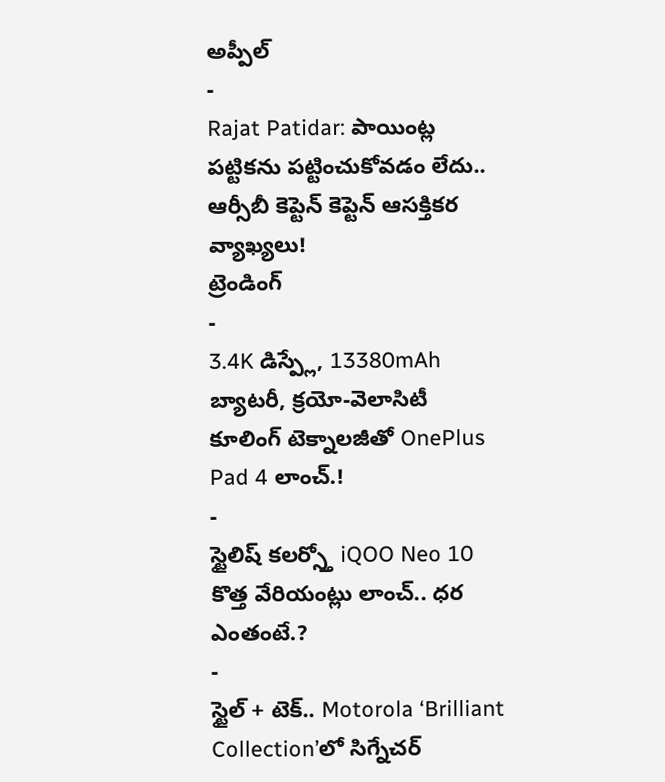అప్పీల్
-
Rajat Patidar: పాయింట్ల పట్టికను పట్టించుకోవడం లేదు.. ఆర్సీబీ కెప్టెన్ కెప్టెన్ ఆసక్తికర వ్యాఖ్యలు!
ట్రెండింగ్
-
3.4K డిస్ప్లే, 13380mAh బ్యాటరీ, క్రయో-వెలాసిటీ కూలింగ్ టెక్నాలజీతో OnePlus Pad 4 లాంచ్.!
-
స్టైలిష్ కలర్స్తో iQOO Neo 10 కొత్త వేరియంట్లు లాంచ్.. ధర ఎంతంటే.?
-
స్టైల్ + టెక్.. Motorola ‘Brilliant Collection’లో సిగ్నేచర్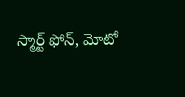స్మార్ట్ ఫోన్, మోటో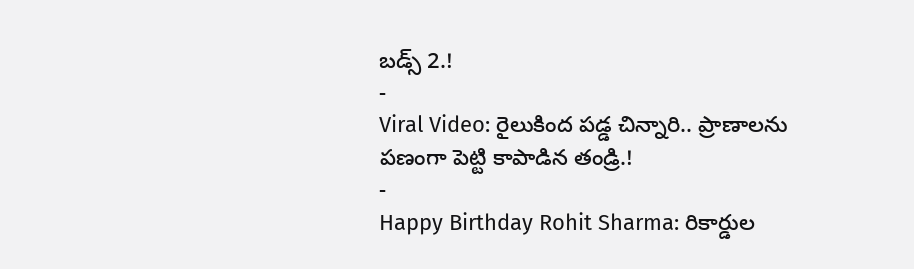బడ్స్ 2.!
-
Viral Video: రైలుకింద పడ్డ చిన్నారి.. ప్రాణాలను పణంగా పెట్టి కాపాడిన తండ్రి.!
-
Happy Birthday Rohit Sharma: రికార్డుల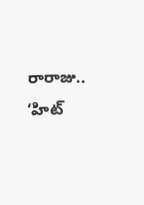రారాజు.. ‘హిట్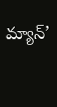మ్యాన్’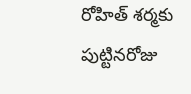రోహిత్ శర్మకు పుట్టినరోజు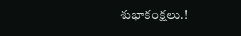శుభాకంక్షలు.!